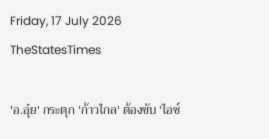Friday, 17 July 2026
TheStatesTimes

'อ.อุ๋ย' กระตุก 'ก้าวไกล' ต้องขับ 'ไอซ์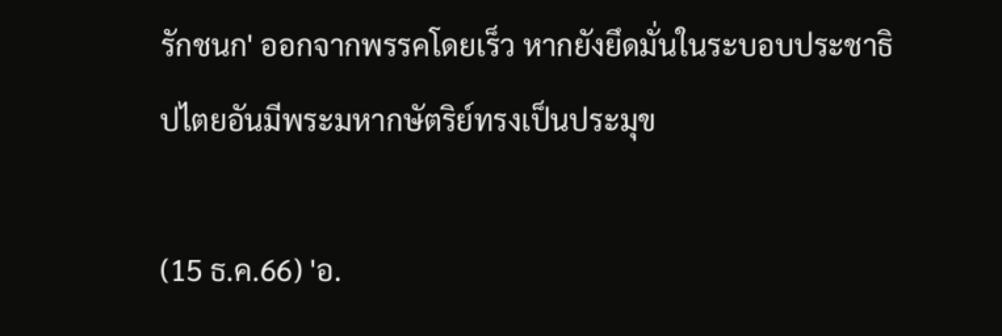รักชนก' ออกจากพรรคโดยเร็ว หากยังยึดมั่นในระบอบประชาธิปไตยอันมีพระมหากษัตริย์ทรงเป็นประมุข

(15 ธ.ค.66) 'อ.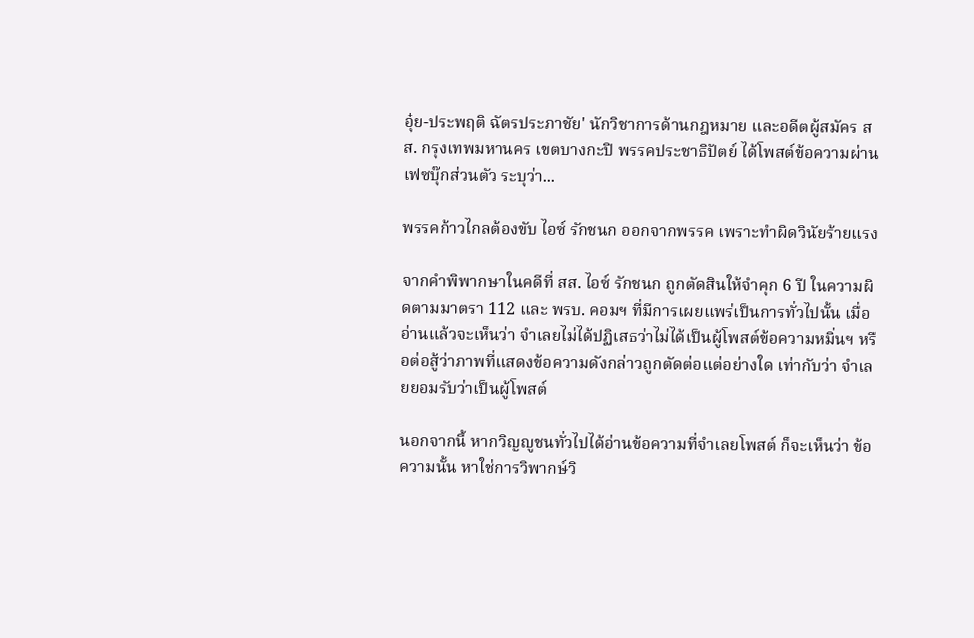อุ๋ย-ประพฤติ ฉัตรประภาชัย' นักวิชาการด้านกฎหมาย และอดีตผู้สมัคร สส. กรุงเทพมหานคร เขตบางกะปิ พรรคประชาธิปัตย์ ได้โพสต์ข้อความผ่านเฟซบุ๊กส่วนตัว ระบุว่า...

พรรคก้าวไกลต้องขับ ไอซ์ รักชนก ออกจากพรรค เพราะทำผิดวินัยร้ายแรง

จากคำพิพากษาในคดีที่ สส. ไอซ์ รักชนก ถูกตัดสินให้จำคุก 6 ปี ในความผิดตามมาตรา 112 และ พรบ. คอมฯ ที่มีการเผยแพร่เป็นการทั่วไปนั้น เมื่ออ่านแล้วจะเห็นว่า จำเลยไม่ได้ปฏิเสธว่าไม่ได้เป็นผู้โพสต์ข้อความหมิ่นฯ หรือต่อสู้ว่าภาพที่แสดงข้อความดังกล่าวถูกตัดต่อแต่อย่างใด เท่ากับว่า จำเลยยอมรับว่าเป็นผู้โพสต์

นอกจากนี้ หากวิญญูชนทั่วไปได้อ่านข้อความที่จำเลยโพสต์ ก็จะเห็นว่า ข้อความนั้น หาใช่การวิพากษ์วิ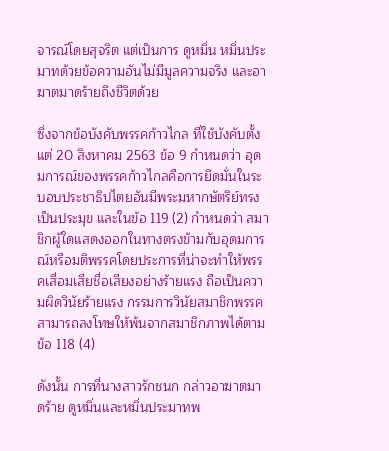จารณ์โดยสุจริต แต่เป็นการ ดูหมิ่น หมิ่นประมาทด้วยข้อความอันไม่มีมูลความจริง และอาฆาตมาดร้ายถึงชีวิตด้วย

ซึ่งจากข้อบังคับพรรคก้าวไกล ที่ใช้บังคับตั้งแต่ 20 สิงหาคม 2563 ข้อ 9 กำหนดว่า อุดมการณ์ของพรรคก้าวไกลคือการยึดมั่นในระบอบประชาธิปไตยอันมีพระมหากษัตริย์ทรงเป็นประมุข และในข้อ 119 (2) กำหนดว่า สมาชิกผู้ใดแสดงออกในทางตรงข้ามกับอุดมการณ์หรือมติพรรคโดยประการที่น่าจะทําให้พรรคเสื่อมเสียชื่อเสียงอย่างร้ายแรง ถือเป็นความผิดวินัยร้ายแรง กรรมการวินัยสมาชิกพรรคสามารถลงโทษให้พ้นจากสมาชิกภาพได้ตาม ข้อ 118 (4)

ดังนั้น การที่นางสาวรักชนก กล่าวอาฆาตมาดร้าย ดูหมิ่นและหมิ่นประมาทพ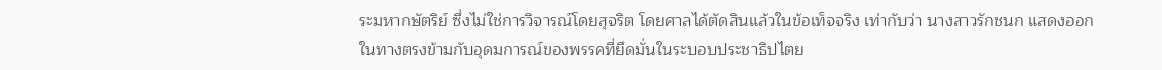ระมหากษัตริย์ ซึ่งไม่ใช่การวิจารณ์โดยสุจริต โดยศาลได้ตัดสินแล้วในข้อเท็จจริง เท่ากับว่า นางสาวรักชนก แสดงออกในทางตรงข้ามกับอุดมการณ์ของพรรคที่ยึดมั่นในระบอบประชาธิปไตย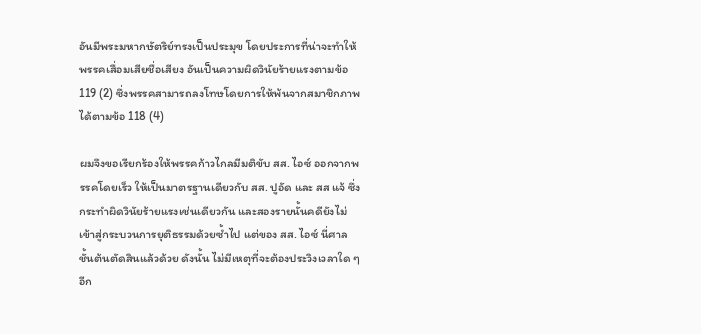อันมีพระมหากษัตริย์ทรงเป็นประมุข โดยประการที่น่าจะทำให้พรรคเสื่อมเสียชื่อเสียง อันเป็นความผิดวินัยร้ายแรงตามข้อ 119 (2) ซึ่งพรรคสามารถลงโทษโดยการให้พ้นจากสมาชิกภาพได้ตามข้อ 118 (4)

ผมจึงขอเรียกร้องให้พรรคก้าวไกลมีมติขับ สส. ไอซ์ ออกจากพรรคโดยเร็ว ให้เป็นมาตรฐานเดียวกับ สส. ปูอัด และ สส แจ้ ซึ่งกระทำผิดวินัยร้ายแรงเช่นเดียวกัน และสองรายนั้นคดียังไม่เข้าสู่กระบวนการยุติธรรมด้วยซ้ำไป แต่ของ สส. ไอซ์ นี่ศาลชั้นต้นตัดสินแล้วด้วย ดังนั้น ไม่มีเหตุที่จะต้องประวิงเวลาใด ๆ อีก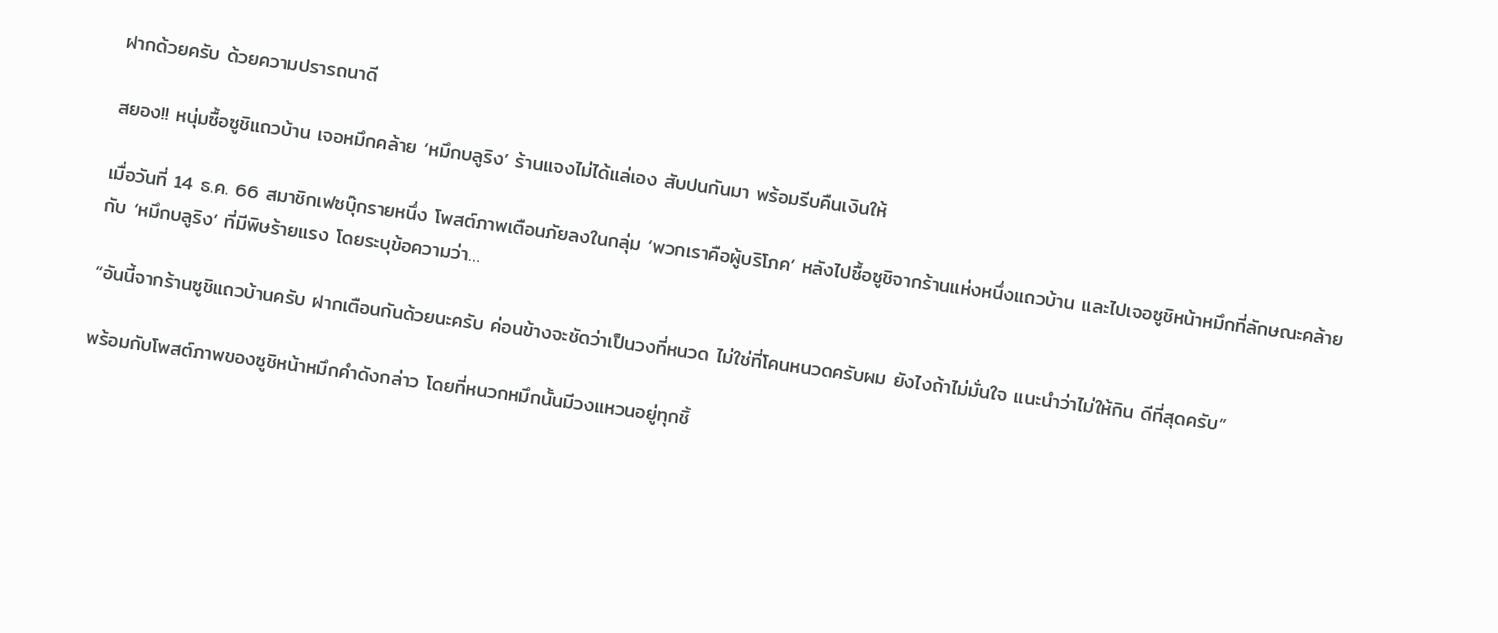ฝากด้วยครับ ด้วยความปรารถนาดี

สยอง!! หนุ่มซื้อซูชิแถวบ้าน เจอหมึกคล้าย ‘หมึกบลูริง’ ร้านแจงไม่ได้แล่เอง สับปนกันมา พร้อมรีบคืนเงินให้

เมื่อวันที่ 14 ธ.ค. 66 สมาชิกเฟซบุ๊กรายหนึ่ง โพสต์ภาพเตือนภัยลงในกลุ่ม ‘พวกเราคือผู้บริโภค’ หลังไปซื้อซูชิจากร้านแห่งหนึ่งแถวบ้าน และไปเจอซูชิหน้าหมึกที่ลักษณะคล้ายกับ ‘หมึกบลูริง’ ที่มีพิษร้ายแรง โดยระบุข้อความว่า…

“อันนี้จากร้านซูชิแถวบ้านครับ ฝากเตือนกันด้วยนะครับ ค่อนข้างจะชัดว่าเป็นวงที่หนวด ไม่ใช่ที่โคนหนวดครับผม ยังไงถ้าไม่มั่นใจ แนะนำว่าไม่ให้กิน ดีที่สุดครับ”

พร้อมกับโพสต์ภาพของซูชิหน้าหมึกคำดังกล่าว โดยที่หนวกหมึกนั้นมีวงแหวนอยู่ทุกชิ้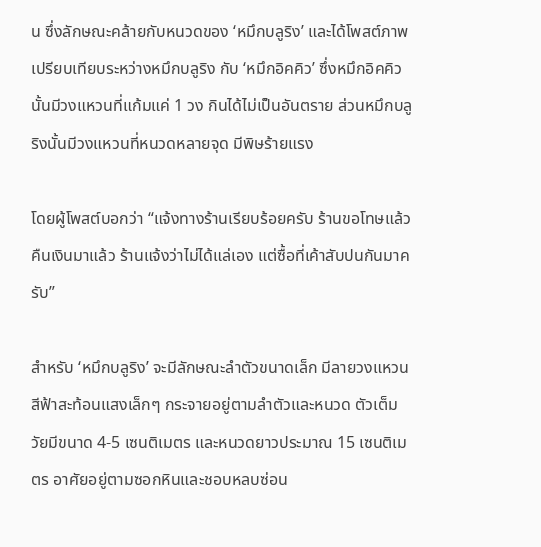น ซึ่งลักษณะคล้ายกับหนวดของ ‘หมึกบลูริง’ และได้โพสต์ภาพเปรียบเทียบระหว่างหมึกบลูริง กับ ‘หมึกอิคคิว’ ซึ่งหมึกอิคคิวนั้นมีวงแหวนที่แก้มแค่ 1 วง กินได้ไม่เป็นอันตราย ส่วนหมึกบลูริงนั้นมีวงแหวนที่หนวดหลายจุด มีพิษร้ายแรง

โดยผู้โพสต์บอกว่า “แจ้งทางร้านเรียบร้อยครับ ร้านขอโทษแล้ว คืนเงินมาแล้ว ร้านแจ้งว่าไม่ได้แล่เอง แต่ซื้อที่เค้าสับปนกันมาครับ”

สำหรับ ‘หมึกบลูริง’ จะมีลักษณะลำตัวขนาดเล็ก มีลายวงแหวนสีฟ้าสะท้อนแสงเล็กๆ กระจายอยู่ตามลำตัวและหนวด ตัวเต็มวัยมีขนาด 4-5 เซนติเมตร และหนวดยาวประมาณ 15 เซนติเมตร อาศัยอยู่ตามซอกหินและชอบหลบซ่อน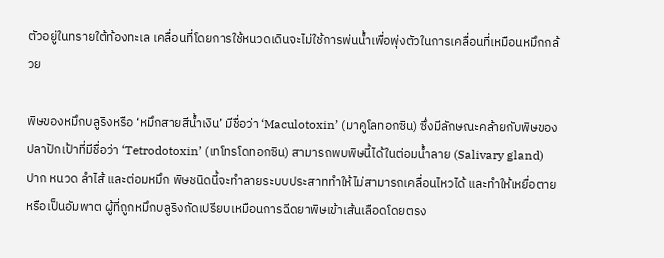ตัวอยู่ในทรายใต้ท้องทะเล เคลื่อนที่โดยการใช้หนวดเดินจะไม่ใช้การพ่นน้ำเพื่อพุ่งตัวในการเคลื่อนที่เหมือนหมึกกล้วย

พิษของหมึกบลูริงหรือ ‘หมึกสายสีน้ำเงิน’ มีชื่อว่า ‘Maculotoxin’ (มาคูโลทอกซิน) ซึ่งมีลักษณะคล้ายกับพิษของปลาปักเป้าที่มีชื่อว่า ‘Tetrodotoxin’ (เทโทรโดทอกซิน) สามารถพบพิษนี้ได้ในต่อมน้ำลาย (Salivary gland) ปาก หนวด ลำไส้ และต่อมหมึก พิษชนิดนี้จะทำลายระบบประสาททำให้ไม่สามารถเคลื่อนไหวได้ และทำให้เหยื่อตายหรือเป็นอัมพาต ผู้ที่ถูกหมึกบลูริงกัดเปรียบเหมือนการฉีดยาพิษเข้าเส้นเลือดโดยตรง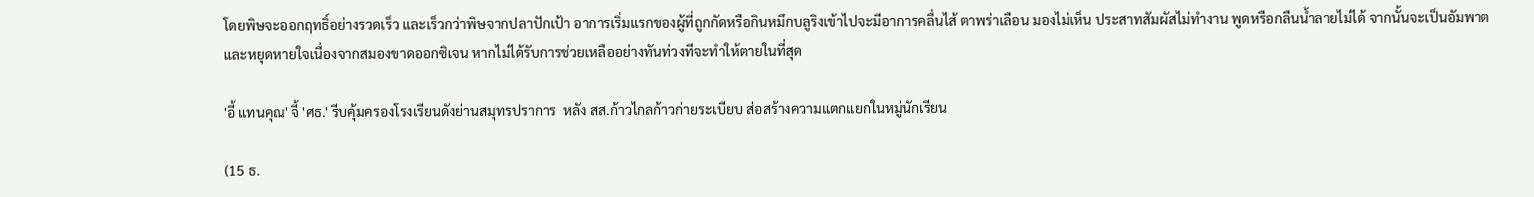โดยพิษจะออกฤทธิ์อย่างรวดเร็ว และเร็วกว่าพิษจากปลาปักเป้า อาการเริ่มแรกของผู้ที่ถูกกัดหรือกินหมึกบลูริงเข้าไปจะมีอาการคลื่นไส้ ตาพร่าเลือน มองไม่เห็น ประสาทสัมผัสไม่ทำงาน พูดหรือกลืนน้ำลายไม่ได้ จากนั้นจะเป็นอัมพาตและหยุดหายใจเนื่องจากสมองขาดออกซิเจน หากไม่ได้รับการช่วยเหลืออย่างทันท่วงทีจะทำให้ตายในที่สุด

'อี้ แทนคุณ' จี้ 'ศธ.' รีบคุ้มครองโรงเรียนดังย่านสมุทรปราการ  หลัง สส.ก้าวไกลก้าวก่ายระเบียบ ส่อสร้างความแตกแยกในหมู่นักเรียน

(15 ธ.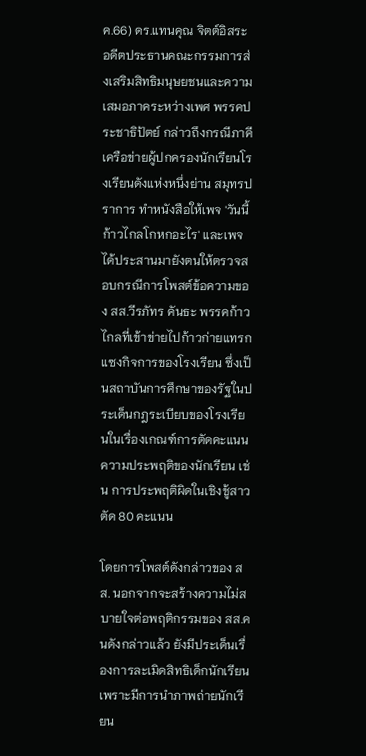ค.66) ดร.แทนคุณ จิตต์อิสระ อดีตประธานคณะกรรมการส่งเสริมสิทธิมนุษยชนและความเสมอภาคระหว่างเพศ พรรคประชาธิปัตย์ กล่าวถึงกรณีภาคีเครือข่ายผู้ปกครองนักเรียนโรงเรียนดังแห่งหนึ่งย่าน สมุทรปราการ ทำหนังสือให้เพจ 'วันนี้ก้าวไกลโกหกอะไร' และเพจได้ประสานมายังตนให้ตรวจสอบกรณีการโพสต์ข้อความของ สส.วีรภัทร คันธะ พรรคก้าวไกลที่เข้าข่ายไปก้าวก่ายแทรกแซงกิจการของโรงเรียน ซึ่งเป็นสถาบันการศึกษาของรัฐในประเด็นกฎระเบียบของโรงเรียนในเรื่องเกณฑ์การตัดคะแนนความประพฤติของนักเรียน เช่น การประพฤติผิดในเชิงชู้สาวตัด 80 คะแนน

โดยการโพสต์ดังกล่าวของ สส. นอกจากจะสร้างความไม่สบายใจต่อพฤติกรรมของ สส.คนดังกล่าวแล้ว ยังมีประเด็นเรื่องการละเมิดสิทธิเด็กนักเรียน เพราะมีการนำภาพถ่ายนักเรียน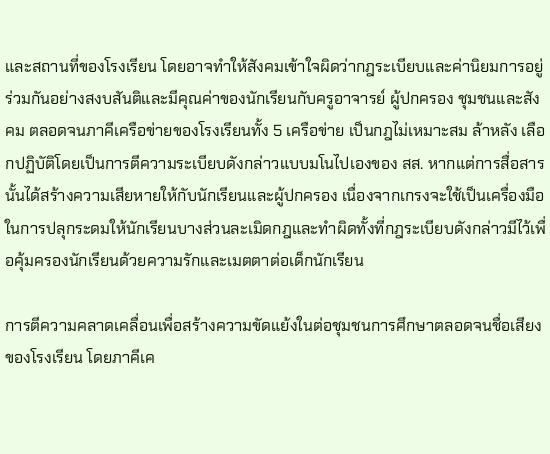และสถานที่ของโรงเรียน โดยอาจทำให้สังคมเข้าใจผิดว่ากฎระเบียบและค่านิยมการอยู่ร่วมกันอย่างสงบสันติและมีคุณค่าของนักเรียนกับครูอาจารย์ ผู้ปกครอง ชุมชนและสังคม ตลอดจนภาคีเครือข่ายของโรงเรียนทั้ง 5 เครือข่าย เป็นกฎไม่เหมาะสม ล้าหลัง เลือกปฏิบัติโดยเป็นการตีความระเบียบดังกล่าวแบบมโนไปเองของ สส. หากแต่การสื่อสารนั้นได้สร้างความเสียหายให้กับนักเรียนและผู้ปกครอง เนื่องจากเกรงจะใช้เป็นเครื่องมือในการปลุกระดมให้นักเรียนบางส่วนละเมิดกฎและทำผิดทั้งที่กฎระเบียบดังกล่าวมีไว้เพื่อคุ้มครองนักเรียนด้วยความรักและเมตตาต่อเด็กนักเรียน

การตีความคลาดเคลื่อนเพื่อสร้างความขัดแย้งในต่อชุมชนการศึกษาตลอดจนชื่อเสียงของโรงเรียน โดยภาคีเค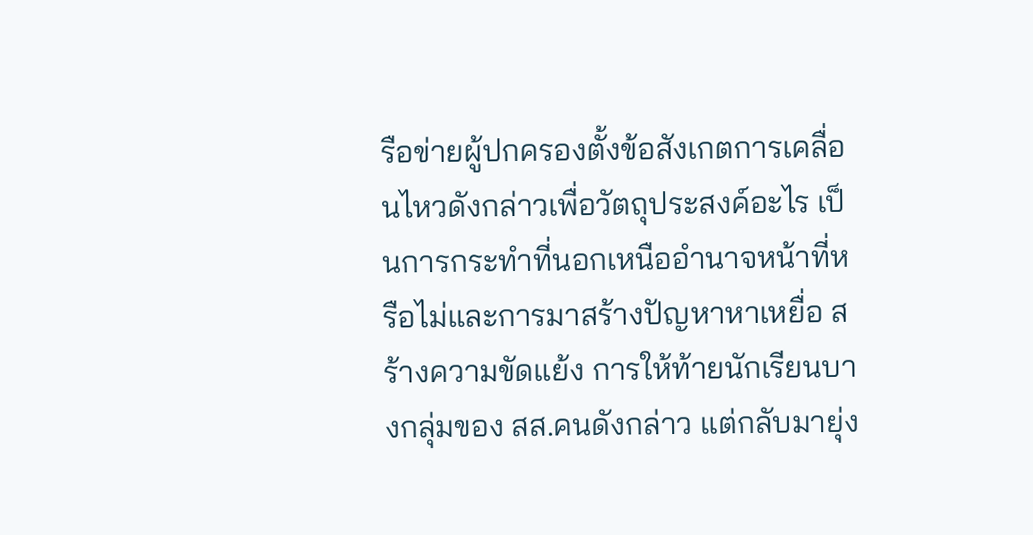รือข่ายผู้ปกครองตั้งข้อสังเกตการเคลื่อนไหวดังกล่าวเพื่อวัตถุประสงค์อะไร เป็นการกระทำที่นอกเหนืออำนาจหน้าที่หรือไม่และการมาสร้างปัญหาหาเหยื่อ สร้างความขัดแย้ง การให้ท้ายนักเรียนบางกลุ่มของ สส.คนดังกล่าว แต่กลับมายุ่ง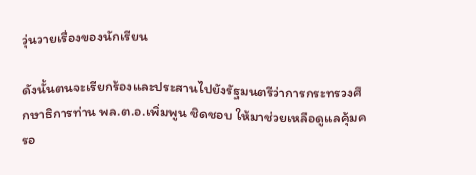วุ่นวายเรื่องของนักเรียน

ดังนั้นตนจะเรียกร้องและประสานไปยังรัฐมนตรีว่าการกระทรวงศึกษาธิการท่าน พล.ต.อ.เพิ่มพูน ชิดชอบ ให้มาช่วยเหลือดูแลคุ้มครอ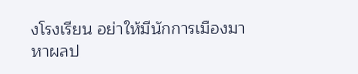งโรงเรียน อย่าให้มีนักการเมืองมาหาผลป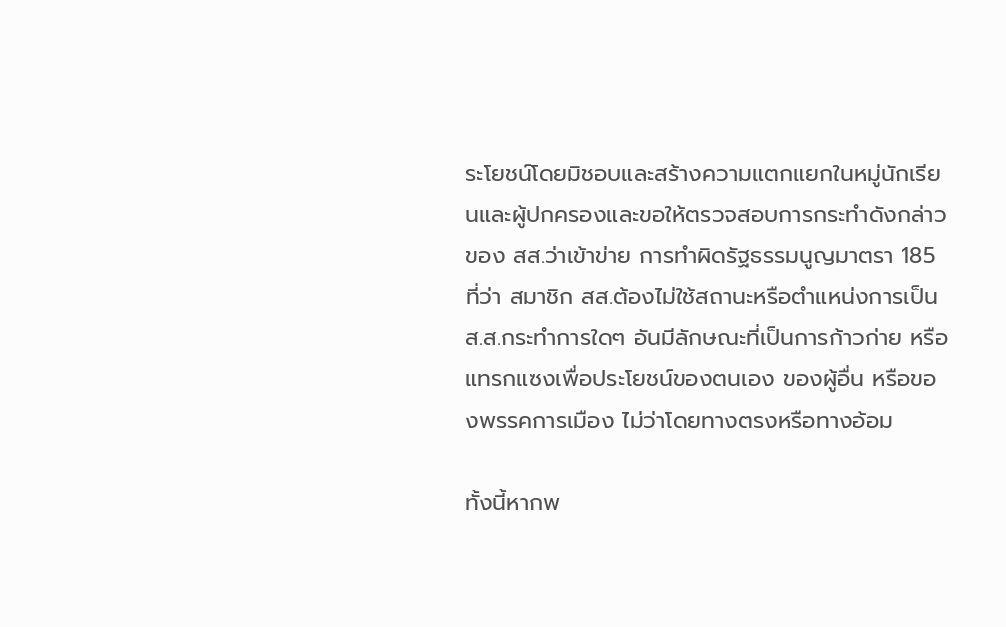ระโยชน์โดยมิชอบและสร้างความแตกแยกในหมู่นักเรียนและผู้ปกครองและขอให้ตรวจสอบการกระทำดังกล่าวของ สส.ว่าเข้าข่าย การทำผิดรัฐธรรมนูญมาตรา 185 ที่ว่า สมาชิก สส.ต้องไม่ใช้สถานะหรือตําแหน่งการเป็นส.ส.กระทําการใดๆ อันมีลักษณะที่เป็นการก้าวก่าย หรือแทรกแซงเพื่อประโยชน์ของตนเอง ของผู้อื่น หรือของพรรคการเมือง ไม่ว่าโดยทางตรงหรือทางอ้อม

ทั้งนี้หากพ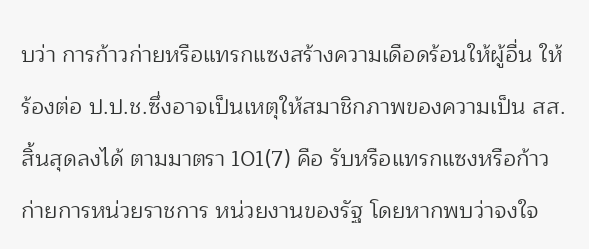บว่า การก้าวก่ายหรือแทรกแซงสร้างความเดือดร้อนให้ผู้อื่น ให้ร้องต่อ ป.ป.ช.ซึ่งอาจเป็นเหตุให้สมาชิกภาพของความเป็น สส.สิ้นสุดลงได้ ตามมาตรา 101(7) คือ รับหรือแทรกแซงหรือก้าวก่ายการหน่วยราชการ หน่วยงานของรัฐ โดยหากพบว่าจงใจ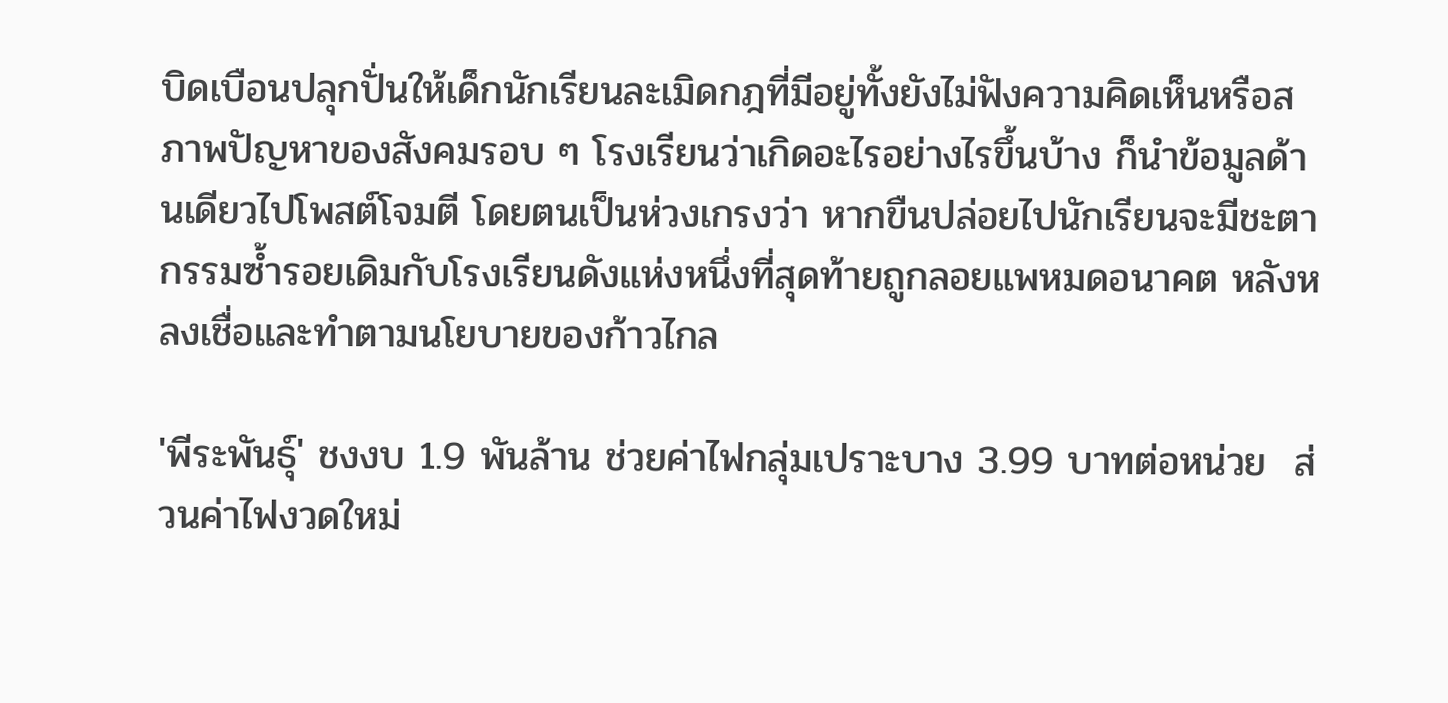บิดเบือนปลุกปั่นให้เด็กนักเรียนละเมิดกฎที่มีอยู่ทั้งยังไม่ฟังความคิดเห็นหรือสภาพปัญหาของสังคมรอบ ๆ โรงเรียนว่าเกิดอะไรอย่างไรขึ้นบ้าง ก็นำข้อมูลด้านเดียวไปโพสต์โจมตี โดยตนเป็นห่วงเกรงว่า หากขืนปล่อยไปนักเรียนจะมีชะตากรรมซ้ำรอยเดิมกับโรงเรียนดังแห่งหนึ่งที่สุดท้ายถูกลอยแพหมดอนาคต หลังหลงเชื่อและทำตามนโยบายของก้าวไกล

'พีระพันธุ์' ชงงบ 1.9 พันล้าน ช่วยค่าไฟกลุ่มเปราะบาง 3.99 บาทต่อหน่วย  ส่วนค่าไฟงวดใหม่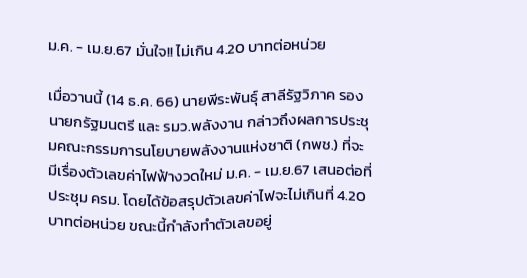ม.ค. - เม.ย.67 มั่นใจ!! ไม่เกิน 4.20 บาทต่อหน่วย

เมื่อวานนี้ (14 ธ.ค. 66) นายพีระพันธุ์ สาลีรัฐวิภาค รองนายกรัฐมนตรี และ รมว.พลังงาน กล่าวถึงผลการประชุมคณะกรรมการนโยบายพลังงานแห่งชาติ (กพช.) ที่จะมีเรื่องตัวเลขค่าไฟฟ้างวดใหม่ ม.ค. - เม.ย.67 เสนอต่อที่ประชุม ครม. โดยได้ข้อสรุปตัวเลขค่าไฟจะไม่เกินที่ 4.20 บาทต่อหน่วย ขณะนี้กำลังทำตัวเลขอยู่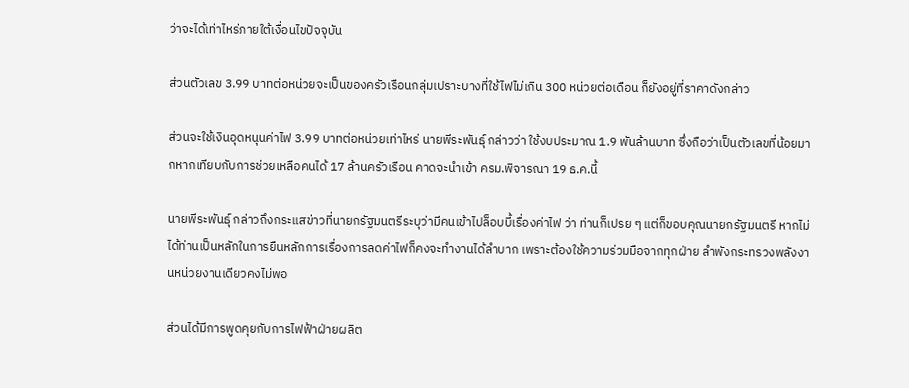ว่าจะได้เท่าไหร่ภายใต้เงื่อนไขปัจจุบัน

ส่วนตัวเลข 3.99 บาทต่อหน่วยจะเป็นของครัวเรือนกลุ่มเปราะบางที่ใช้ไฟไม่เกิน 300 หน่วยต่อเดือน ก็ยังอยู่ที่ราคาดังกล่าว

ส่วนจะใช้เงินอุดหนุนค่าไฟ 3.99 บาทต่อหน่วยเท่าไหร่ นายพีระพันธุ์ กล่าวว่า ใช้งบประมาณ 1.9 พันล้านบาท ซึ่งถือว่าเป็นตัวเลขที่น้อยมากหากเทียบกับการช่วยเหลือคนได้ 17 ล้านครัวเรือน คาดจะนำเข้า ครม.พิจารณา 19 ธ.ค.นี้

นายพีระพันธุ์ กล่าวถึงกระแสข่าวที่นายกรัฐมนตรีระบุว่ามีคนเข้าไปล็อบบี้เรื่องค่าไฟ ว่า ท่านก็เปรย ๆ แต่ก็ขอบคุณนายกรัฐมนตรี หากไม่ได้ท่านเป็นหลักในการยืนหลักการเรื่องการลดค่าไฟก็คงจะทำงานได้ลำบาก เพราะต้องใช้ความร่วมมือจากทุกฝ่าย ลำพังกระทรวงพลังงานหน่วยงานเดียวคงไม่พอ

ส่วนได้มีการพูดคุยกับการไฟฟ้าฝ่ายผลิต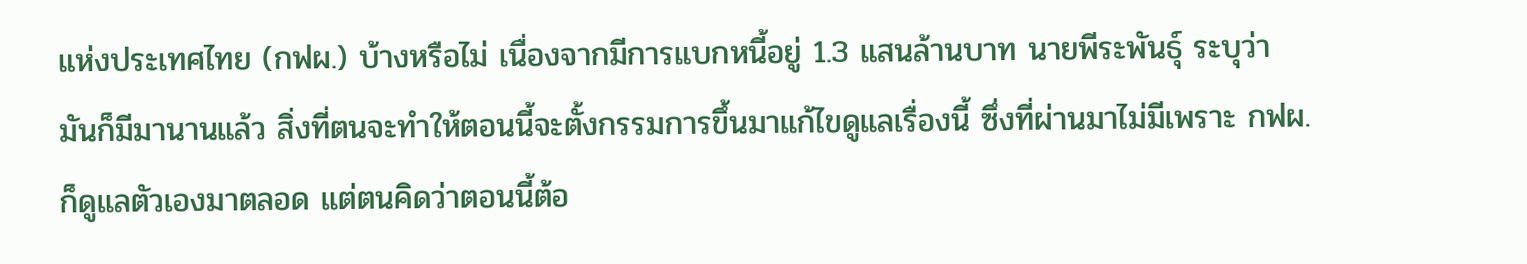แห่งประเทศไทย (กฟผ.) บ้างหรือไม่ เนื่องจากมีการแบกหนี้อยู่ 1.3 แสนล้านบาท นายพีระพันธุ์ ระบุว่า มันก็มีมานานแล้ว สิ่งที่ตนจะทำให้ตอนนี้จะตั้งกรรมการขึ้นมาแก้ไขดูแลเรื่องนี้ ซึ่งที่ผ่านมาไม่มีเพราะ กฟผ. ก็ดูแลตัวเองมาตลอด แต่ตนคิดว่าตอนนี้ต้อ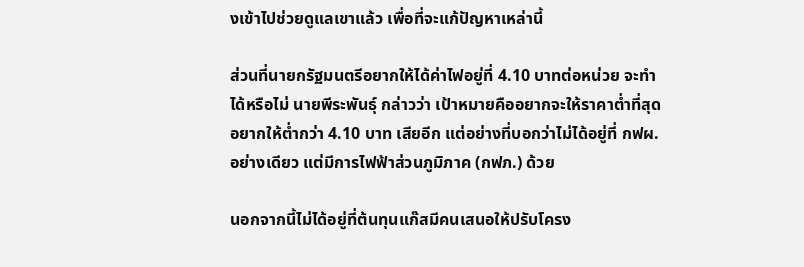งเข้าไปช่วยดูแลเขาแล้ว เพื่อที่จะแก้ปัญหาเหล่านี้

ส่วนที่นายกรัฐมนตรีอยากให้ได้ค่าไฟอยู่ที่ 4.10 บาทต่อหน่วย จะทำได้หรือไม่ นายพีระพันธุ์ กล่าวว่า เป้าหมายคืออยากจะให้ราคาต่ำที่สุด อยากให้ต่ำกว่า 4.10 บาท เสียอีก แต่อย่างที่บอกว่าไม่ได้อยู่ที่ กฟผ.อย่างเดียว แต่มีการไฟฟ้าส่วนภูมิภาค (กฟภ.) ด้วย

นอกจากนี้ไม่ได้อยู่ที่ต้นทุนแก๊สมีคนเสนอให้ปรับโครง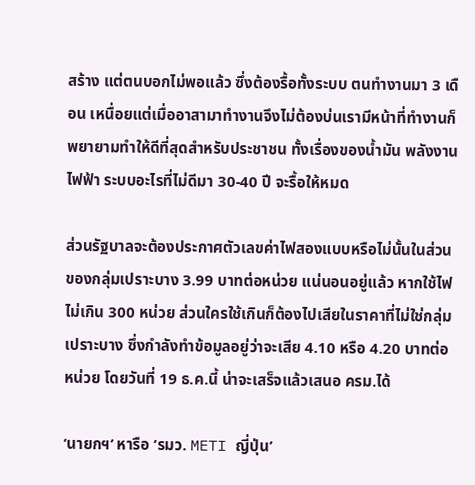สร้าง แต่ตนบอกไม่พอแล้ว ซึ่งต้องรื้อทั้งระบบ ตนทำงานมา 3 เดือน เหนื่อยแต่เมื่ออาสามาทำงานจึงไม่ต้องบ่นเรามีหน้าที่ทำงานก็พยายามทำให้ดีที่สุดสำหรับประชาชน ทั้งเรื่องของน้ำมัน พลังงาน ไฟฟ้า ระบบอะไรที่ไม่ดีมา 30-40 ปี จะรื้อให้หมด

ส่วนรัฐบาลจะต้องประกาศตัวเลขค่าไฟสองแบบหรือไม่นั้นในส่วนของกลุ่มเปราะบาง 3.99 บาทต่อหน่วย แน่นอนอยู่แล้ว หากใช้ไฟไม่เกิน 300 หน่วย ส่วนใครใช้เกินก็ต้องไปเสียในราคาที่ไม่ใช่กลุ่มเปราะบาง ซึ่งกำลังทำข้อมูลอยู่ว่าจะเสีย 4.10 หรือ 4.20 บาทต่อหน่วย โดยวันที่ 19 ธ.ค.นี้ น่าจะเสร็จแล้วเสนอ ครม.ได้

‘นายกฯ’ หารือ ‘รมว. METI ญี่ปุ่น’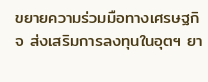ขยายความร่วมมือทางเศรษฐกิจ ส่งเสริมการลงทุนในอุตฯ ยา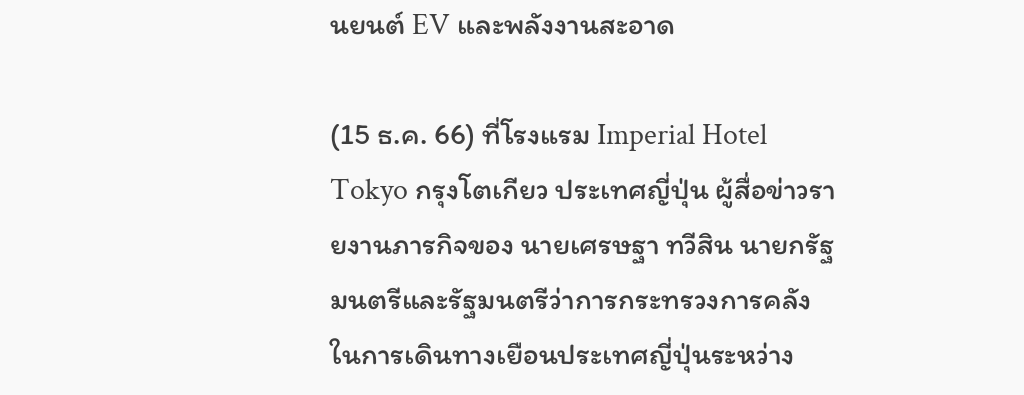นยนต์ EV และพลังงานสะอาด

(15 ธ.ค. 66) ที่โรงแรม Imperial Hotel Tokyo กรุงโตเกียว ประเทศญี่ปุ่น ผู้สื่อข่าวรายงานภารกิจของ นายเศรษฐา ทวีสิน นายกรัฐมนตรีและรัฐมนตรีว่าการกระทรวงการคลัง ในการเดินทางเยือนประเทศญี่ปุ่นระหว่าง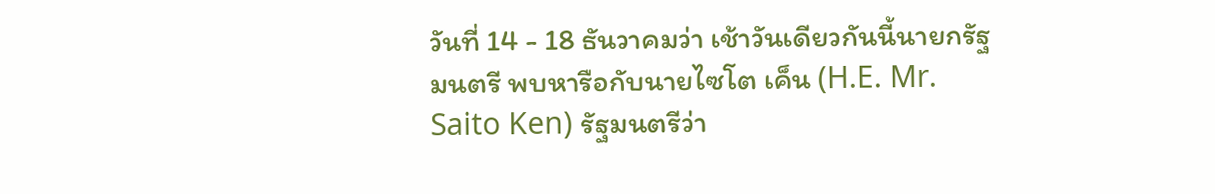วันที่ 14 - 18 ธันวาคมว่า เช้าวันเดียวกันนี้นายกรัฐมนตรี พบหารือกับนายไซโต เค็น (H.E. Mr. Saito Ken) รัฐมนตรีว่า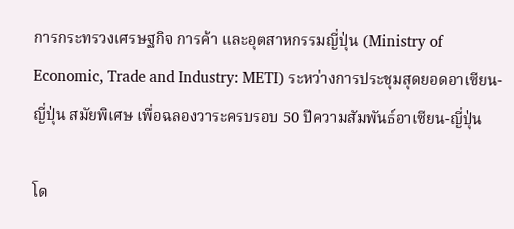การกระทรวงเศรษฐกิจ การค้า และอุตสาหกรรมญี่ปุ่น (Ministry of Economic, Trade and Industry: METI) ระหว่างการประชุมสุดยอดอาเซียน-ญี่ปุ่น สมัยพิเศษ เพื่อฉลองวาระครบรอบ 50 ปีความสัมพันธ์อาเซียน-ญี่ปุ่น

โด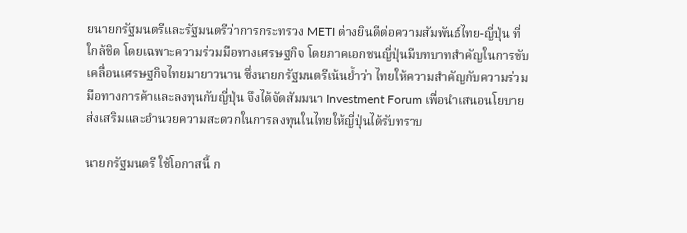ยนายกรัฐมนตรีและรัฐมนตรีว่าการกระทรวง METI ต่างยินดีต่อความสัมพันธ์ไทย-ญี่ปุ่น ที่ใกล้ชิด โดยเฉพาะความร่วมมือทางเศรษฐกิจ โดยภาคเอกชนญี่ปุ่นมีบทบาทสำคัญในการขับเคลื่อนเศรษฐกิจไทยมายาวนาน ซึ่งนายกรัฐมนตรีเน้นย้ำว่า ไทยให้ความสำคัญกับความร่วมมือทางการค้าและลงทุนกับญี่ปุ่น จึงได้จัดสัมมนา Investment Forum เพื่อนำเสนอนโยบายส่งเสริมและอำนวยความสะดวกในการลงทุนในไทยให้ญี่ปุ่นได้รับทราบ

นายกรัฐมนตรี ใช้โอกาสนี้ ก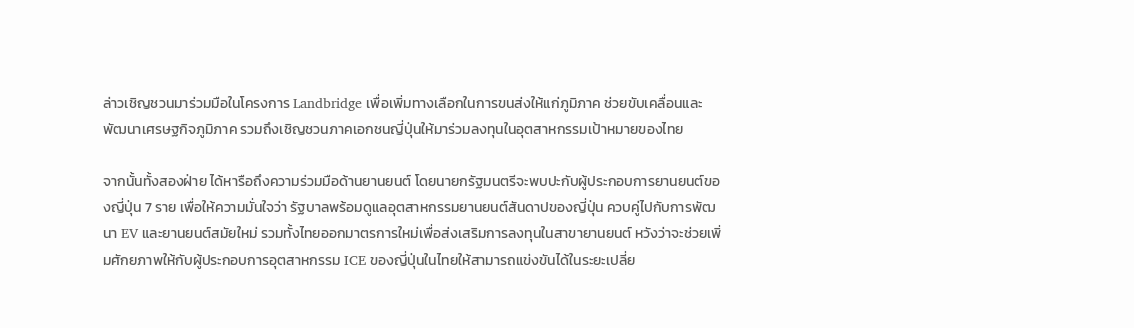ล่าวเชิญชวนมาร่วมมือในโครงการ Landbridge เพื่อเพิ่มทางเลือกในการขนส่งให้แก่ภูมิภาค ช่วยขับเคลื่อนและพัฒนาเศรษฐกิจภูมิภาค รวมถึงเชิญชวนภาคเอกชนญี่ปุ่นให้มาร่วมลงทุนในอุตสาหกรรมเป้าหมายของไทย

จากนั้นทั้งสองฝ่าย ได้หารือถึงความร่วมมือด้านยานยนต์ โดยนายกรัฐมนตรีจะพบปะกับผู้ประกอบการยานยนต์ของญี่ปุ่น 7 ราย เพื่อให้ความมั่นใจว่า รัฐบาลพร้อมดูแลอุตสาหกรรมยานยนต์สันดาปของญี่ปุ่น ควบคู่ไปกับการพัฒนา EV และยานยนต์สมัยใหม่ รวมทั้งไทยออกมาตรการใหม่เพื่อส่งเสริมการลงทุนในสาขายานยนต์ หวังว่าจะช่วยเพิ่มศักยภาพให้กับผู้ประกอบการอุตสาหกรรม ICE ของญี่ปุ่นในไทยให้สามารถแข่งขันได้ในระยะเปลี่ย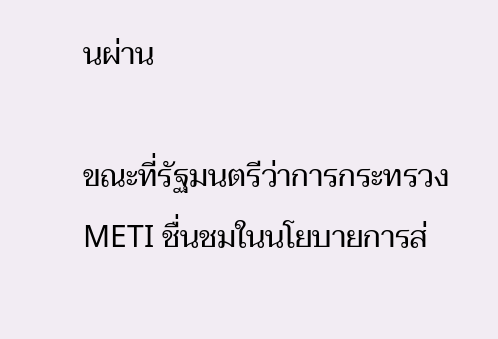นผ่าน

ขณะที่รัฐมนตรีว่าการกระทรวง METI ชื่นชมในนโยบายการส่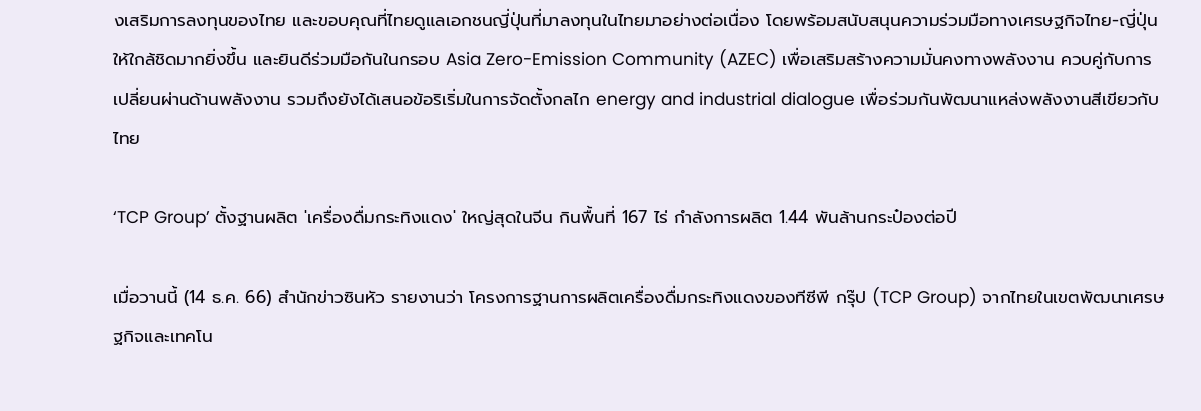งเสริมการลงทุนของไทย และขอบคุณที่ไทยดูแลเอกชนญี่ปุ่นที่มาลงทุนในไทยมาอย่างต่อเนื่อง โดยพร้อมสนับสนุนความร่วมมือทางเศรษฐกิจไทย-ญี่ปุ่น ให้ใกล้ชิดมากยิ่งขึ้น และยินดีร่วมมือกันในกรอบ Asia Zero-Emission Community (AZEC) เพื่อเสริมสร้างความมั่นคงทางพลังงาน ควบคู่กับการเปลี่ยนผ่านด้านพลังงาน รวมถึงยังได้เสนอข้อริเริ่มในการจัดตั้งกลไก energy and industrial dialogue เพื่อร่วมกันพัฒนาแหล่งพลังงานสีเขียวกับไทย

‘TCP Group’ ตั้งฐานผลิต 'เครื่องดื่มกระทิงแดง' ใหญ่สุดในจีน กินพื้นที่ 167 ไร่ กำลังการผลิต 1.44 พันล้านกระป๋องต่อปี

เมื่อวานนี้ (14 ธ.ค. 66) สำนักข่าวซินหัว รายงานว่า โครงการฐานการผลิตเครื่องดื่มกระทิงแดงของทีซีพี กรุ๊ป (TCP Group) จากไทยในเขตพัฒนาเศรษฐกิจและเทคโน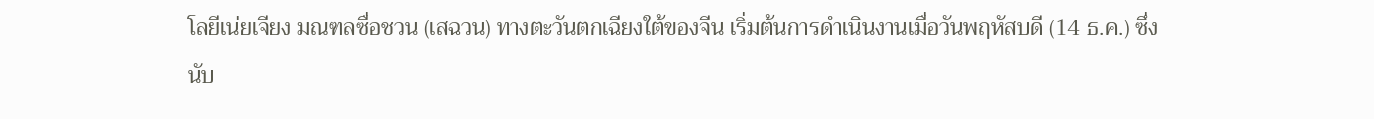โลยีเน่ยเจียง มณฑลซื่อชวน (เสฉวน) ทางตะวันตกเฉียงใต้ของจีน เริ่มต้นการดำเนินงานเมื่อวันพฤหัสบดี (14 ธ.ค.) ซึ่งนับ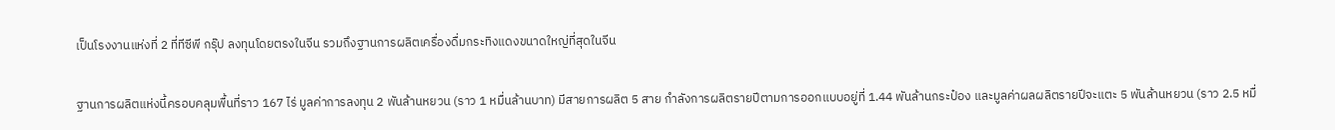เป็นโรงงานแห่งที่ 2 ที่ทีซีพี กรุ๊ป ลงทุนโดยตรงในจีน รวมถึงฐานการผลิตเครื่องดื่มกระทิงแดงขนาดใหญ่ที่สุดในจีน

ฐานการผลิตแห่งนี้ครอบคลุมพื้นที่ราว 167 ไร่ มูลค่าการลงทุน 2 พันล้านหยวน (ราว 1 หมื่นล้านบาท) มีสายการผลิต 5 สาย กำลังการผลิตรายปีตามการออกแบบอยู่ที่ 1.44 พันล้านกระป๋อง และมูลค่าผลผลิตรายปีจะแตะ 5 พันล้านหยวน (ราว 2.5 หมื่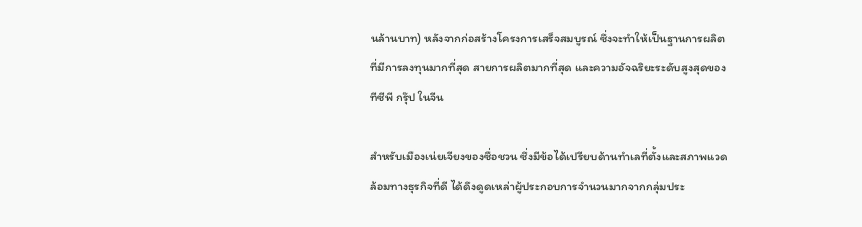นล้านบาท) หลังจากก่อสร้างโครงการเสร็จสมบูรณ์ ซึ่งจะทำให้เป็นฐานการผลิตที่มีการลงทุนมากที่สุด สายการผลิตมากที่สุด และความอัจฉริยะระดับสูงสุดของทีซีพี กรุ๊ป ในจีน

สำหรับเมืองเน่ยเจียงของซื่อชวน ซึ่งมีข้อได้เปรียบด้านทำเลที่ตั้งและสภาพแวดล้อมทางธุรกิจที่ดี ได้ดึงดูดเหล่าผู้ประกอบการจำนวนมากจากกลุ่มประ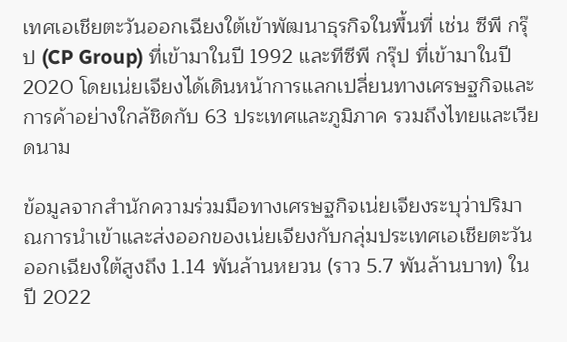เทศเอเชียตะวันออกเฉียงใต้เข้าพัฒนาธุรกิจในพื้นที่ เช่น ซีพี กรุ๊ป (CP Group) ที่เข้ามาในปี 1992 และทีซีพี กรุ๊ป ที่เข้ามาในปี 2020 โดยเน่ยเจียงได้เดินหน้าการแลกเปลี่ยนทางเศรษฐกิจและการค้าอย่างใกล้ชิดกับ 63 ประเทศและภูมิภาค รวมถึงไทยและเวียดนาม

ข้อมูลจากสำนักความร่วมมือทางเศรษฐกิจเน่ยเจียงระบุว่าปริมาณการนำเข้าและส่งออกของเน่ยเจียงกับกลุ่มประเทศเอเชียตะวันออกเฉียงใต้สูงถึง 1.14 พันล้านหยวน (ราว 5.7 พันล้านบาท) ในปี 2022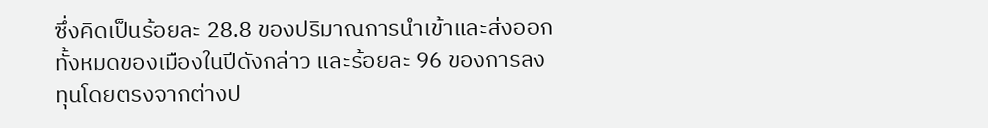ซึ่งคิดเป็นร้อยละ 28.8 ของปริมาณการนำเข้าและส่งออกทั้งหมดของเมืองในปีดังกล่าว และร้อยละ 96 ของการลงทุนโดยตรงจากต่างป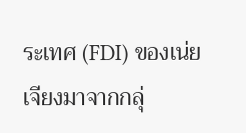ระเทศ (FDI) ของเน่ยเจียงมาจากกลุ่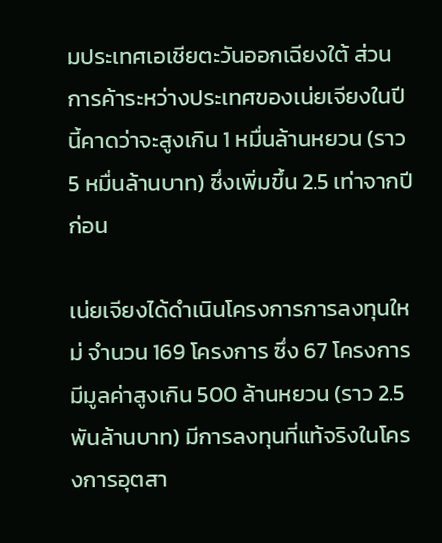มประเทศเอเชียตะวันออกเฉียงใต้ ส่วนการค้าระหว่างประเทศของเน่ยเจียงในปีนี้คาดว่าจะสูงเกิน 1 หมื่นล้านหยวน (ราว 5 หมื่นล้านบาท) ซึ่งเพิ่มขึ้น 2.5 เท่าจากปีก่อน

เน่ยเจียงได้ดำเนินโครงการการลงทุนใหม่ จำนวน 169 โครงการ ซึ่ง 67 โครงการมีมูลค่าสูงเกิน 500 ล้านหยวน (ราว 2.5 พันล้านบาท) มีการลงทุนที่แท้จริงในโครงการอุตสา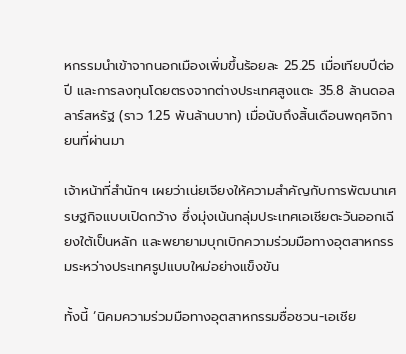หกรรมนำเข้าจากนอกเมืองเพิ่มขึ้นร้อยละ 25.25 เมื่อเทียบปีต่อปี และการลงทุนโดยตรงจากต่างประเทศสูงแตะ 35.8 ล้านดอลลาร์สหรัฐ (ราว 1.25 พันล้านบาท) เมื่อนับถึงสิ้นเดือนพฤศจิกายนที่ผ่านมา

เจ้าหน้าที่สำนักฯ เผยว่าเน่ยเจียงให้ความสำคัญกับการพัฒนาเศรษฐกิจแบบเปิดกว้าง ซึ่งมุ่งเน้นกลุ่มประเทศเอเชียตะวันออกเฉียงใต้เป็นหลัก และพยายามบุกเบิกความร่วมมือทางอุตสาหกรรมระหว่างประเทศรูปแบบใหม่อย่างแข็งขัน

ทั้งนี้ ‘นิคมความร่วมมือทางอุตสาหกรรมซื่อชวน-เอเชีย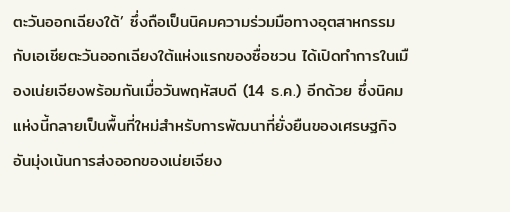ตะวันออกเฉียงใต้’ ซึ่งถือเป็นนิคมความร่วมมือทางอุตสาหกรรมกับเอเชียตะวันออกเฉียงใต้แห่งแรกของซื่อชวน ได้เปิดทำการในเมืองเน่ยเจียงพร้อมกันเมื่อวันพฤหัสบดี (14 ธ.ค.) อีกด้วย ซึ่งนิคมแห่งนี้กลายเป็นพื้นที่ใหม่สำหรับการพัฒนาที่ยั่งยืนของเศรษฐกิจอันมุ่งเน้นการส่งออกของเน่ยเจียง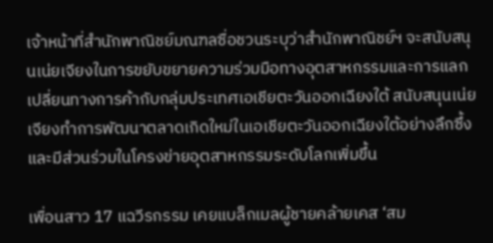เจ้าหน้าที่สำนักพาณิชย์มณฑลซื่อชวนระบุว่าสำนักพาณิชย์ฯ จะสนับสนุนเน่ยเจียงในการขยับขยายความร่วมมือทางอุตสาหกรรมและการแลกเปลี่ยนทางการค้ากับกลุ่มประเทศเอเชียตะวันออกเฉียงใต้ สนับสนุนเน่ยเจียงทำการพัฒนาตลาดเกิดใหม่ในเอเชียตะวันออกเฉียงใต้อย่างลึกซึ้ง และมีส่วนร่วมในโครงข่ายอุตสาหกรรมระดับโลกเพิ่มขึ้น

เพื่อนสาว 17 แฉวีรกรรม เคยแบล็กเมลผู้ชายคล้ายเคส ‘สม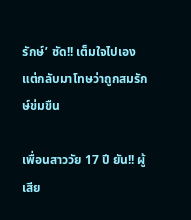รักษ์’ ซัด!! เต็มใจไปเอง แต่กลับมาโทษว่าถูกสมรักษ์ข่มขืน

เพื่อนสาววัย 17 ปี ยัน!! ผู้เสีย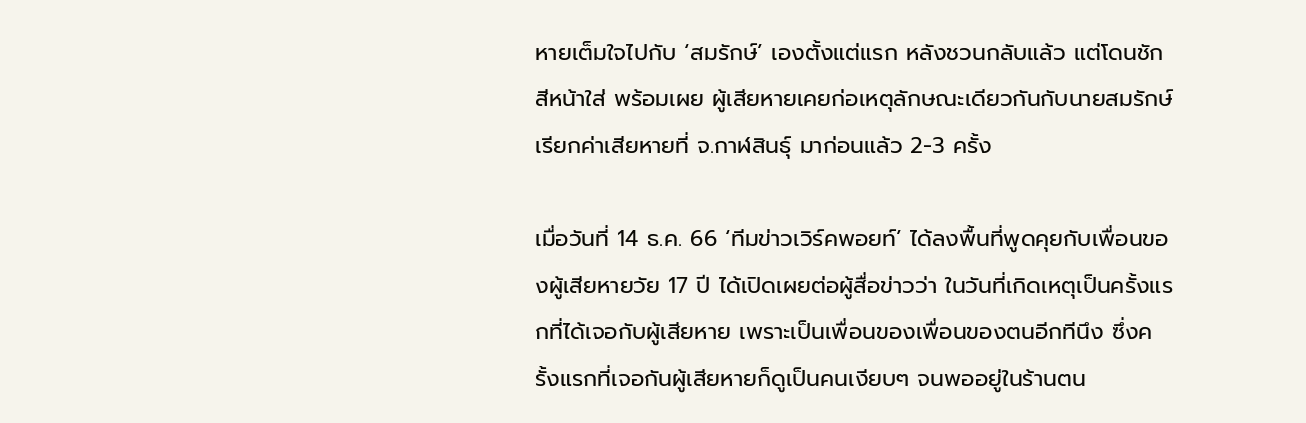หายเต็มใจไปกับ ‘สมรักษ์’ เองตั้งแต่แรก หลังชวนกลับแล้ว แต่โดนชักสีหน้าใส่ พร้อมเผย ผู้เสียหายเคยก่อเหตุลักษณะเดียวกันกับนายสมรักษ์ เรียกค่าเสียหายที่ จ.กาฬสินธุ์ มาก่อนแล้ว 2-3 ครั้ง

เมื่อวันที่ 14 ธ.ค. 66 ‘ทีมข่าวเวิร์คพอยท์’ ได้ลงพื้นที่พูดคุยกับเพื่อนของผู้เสียหายวัย 17 ปี ได้เปิดเผยต่อผู้สื่อข่าวว่า ในวันที่เกิดเหตุเป็นครั้งแรกที่ได้เจอกับผู้เสียหาย เพราะเป็นเพื่อนของเพื่อนของตนอีกทีนึง ซึ่งครั้งแรกที่เจอกันผู้เสียหายก็ดูเป็นคนเงียบๆ จนพออยู่ในร้านตน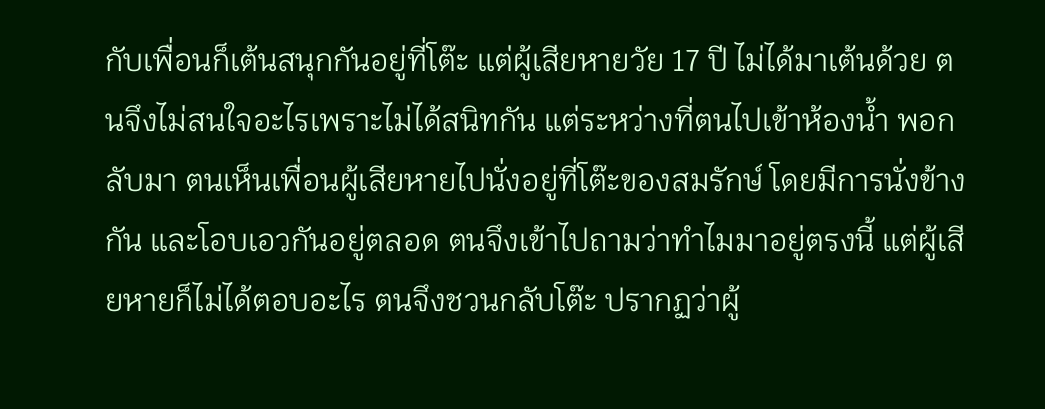กับเพื่อนก็เต้นสนุกกันอยู่ที่โต๊ะ แต่ผู้เสียหายวัย 17 ปี ไม่ได้มาเต้นด้วย ตนจึงไม่สนใจอะไรเพราะไม่ได้สนิทกัน แต่ระหว่างที่ตนไปเข้าห้องน้ำ พอกลับมา ตนเห็นเพื่อนผู้เสียหายไปนั่งอยู่ที่โต๊ะของสมรักษ์ โดยมีการนั่งข้างกัน และโอบเอวกันอยู่ตลอด ตนจึงเข้าไปถามว่าทำไมมาอยู่ตรงนี้ แต่ผู้เสียหายก็ไม่ได้ตอบอะไร ตนจึงชวนกลับโต๊ะ ปรากฏว่าผู้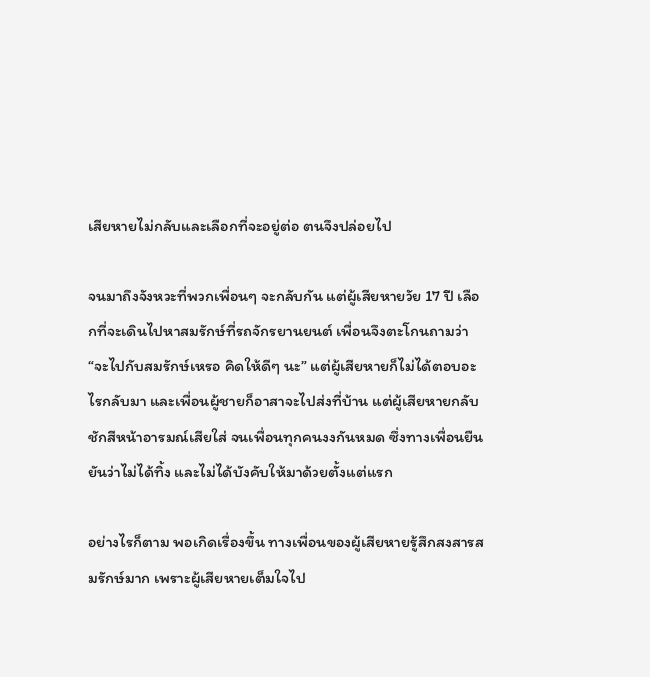เสียหายไม่กลับและเลือกที่จะอยู่ต่อ ตนจึงปล่อยไป

จนมาถึงจังหวะที่พวกเพื่อนๆ จะกลับกัน แต่ผู้เสียหายวัย 17 ปี เลือกที่จะเดินไปหาสมรักษ์ที่รถจักรยานยนต์ เพื่อนจึงตะโกนถามว่า “จะไปกับสมรักษ์เหรอ คิดให้ดีๆ นะ” แต่ผู้เสียหายก็ไม่ได้ตอบอะไรกลับมา และเพื่อนผู้ชายก็อาสาจะไปส่งที่บ้าน แต่ผู้เสียหายกลับชักสีหน้าอารมณ์เสียใส่ จนเพื่อนทุกคนงงกันหมด ซึ่งทางเพื่อนยืนยันว่าไม่ได้ทิ้ง และไม่ได้บังคับให้มาด้วยตั้งแต่แรก

อย่างไรก็ตาม พอเกิดเรื่องขึ้น ทางเพื่อนของผู้เสียหายรู้สึกสงสารสมรักษ์มาก เพราะผู้เสียหายเต็มใจไป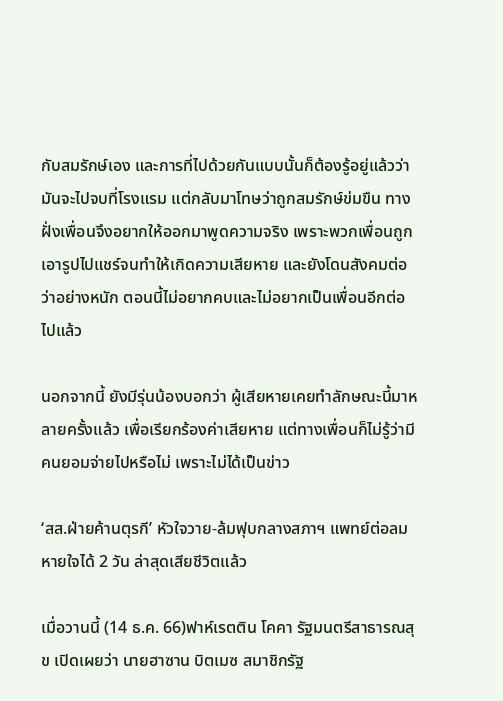กับสมรักษ์เอง และการที่ไปด้วยกันแบบนั้นก็ต้องรู้อยู่แล้วว่ามันจะไปจบที่โรงแรม แต่กลับมาโทษว่าถูกสมรักษ์ข่มขืน ทางฝั่งเพื่อนจึงอยากให้ออกมาพูดความจริง เพราะพวกเพื่อนถูกเอารูปไปแชร์จนทำให้เกิดความเสียหาย และยังโดนสังคมต่อว่าอย่างหนัก ตอนนี้ไม่อยากคบและไม่อยากเป็นเพื่อนอีกต่อไปแล้ว

นอกจากนี้ ยังมีรุ่นน้องบอกว่า ผู้เสียหายเคยทำลักษณะนี้มาหลายครั้งแล้ว เพื่อเรียกร้องค่าเสียหาย แต่ทางเพื่อนก็ไม่รู้ว่ามีคนยอมจ่ายไปหรือไม่ เพราะไม่ได้เป็นข่าว

‘สส.ฝ่ายค้านตุรกี’ หัวใจวาย-ล้มฟุบกลางสภาฯ แพทย์ต่อลมหายใจได้ 2 วัน ล่าสุดเสียชีวิตแล้ว

เมื่อวานนี้ (14 ธ.ค. 66)ฟาห์เรตติน โคคา รัฐมนตรีสาธารณสุข เปิดเผยว่า นายฮาซาน บิตเมซ สมาชิกรัฐ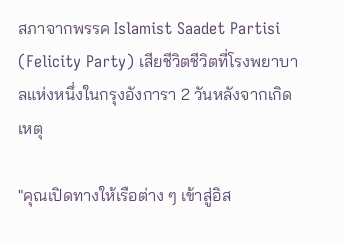สภาจากพรรค Islamist Saadet Partisi (Felicity Party) เสียชีวิตชีวิตที่โรงพยาบาลแห่งหนึ่งในกรุงอังการา 2 วันหลังจากเกิดเหตุ

"คุณเปิดทางให้เรือต่าง ๆ เข้าสู่อิส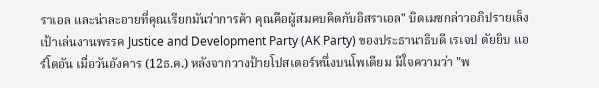ราเอล และน่าละอายที่คุณเรียกมันว่าการค้า คุณคือผู้สมคบคิดกับอิสราเอล" บิตเมซกล่าวอภิปรายเล็งเป้าเล่นงานพรรค Justice and Development Party (AK Party) ของประธานาธิบดี เรเจป ตัยยิบ แอร์โดอัน เมื่อวันอังคาร (12ธ.ค.) หลังจากวางป้ายโปสเตอร์หนึ่งบนโพเดียม มีใจความว่า "พ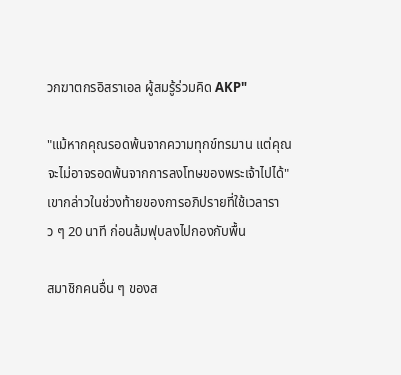วกฆาตกรอิสราเอล ผู้สมรู้ร่วมคิด AKP"

"แม้หากคุณรอดพ้นจากความทุกข์ทรมาน แต่คุณจะไม่อาจรอดพ้นจากการลงโทษของพระเจ้าไปได้" เขากล่าวในช่วงท้ายของการอภิปรายที่ใช้เวลาราว ๆ 20 นาที ก่อนล้มฟุบลงไปกองกับพื้น

สมาชิกคนอื่น ๆ ของส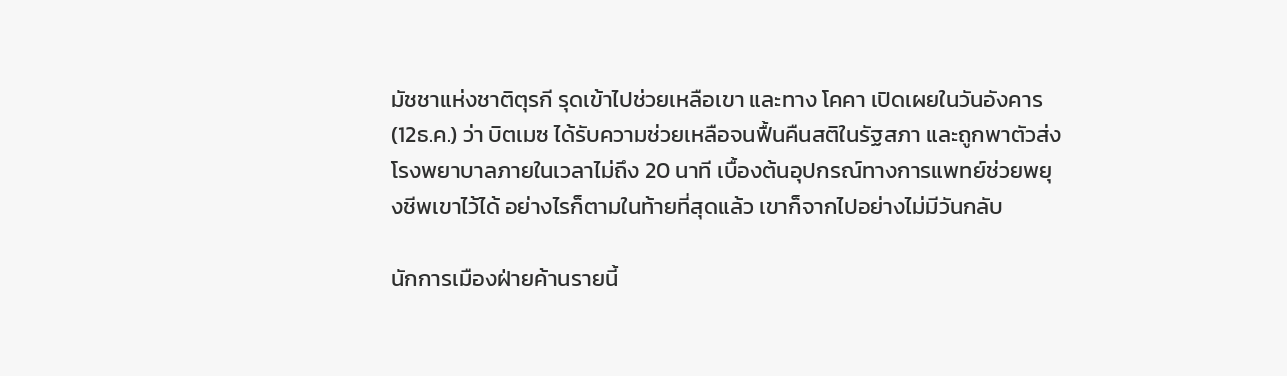มัชชาแห่งชาติตุรกี รุดเข้าไปช่วยเหลือเขา และทาง โคคา เปิดเผยในวันอังคาร (12ธ.ค.) ว่า บิตเมซ ได้รับความช่วยเหลือจนฟื้นคืนสติในรัฐสภา และถูกพาตัวส่งโรงพยาบาลภายในเวลาไม่ถึง 20 นาที เบื้องต้นอุปกรณ์ทางการแพทย์ช่วยพยุงชีพเขาไว้ได้ อย่างไรก็ตามในท้ายที่สุดแล้ว เขาก็จากไปอย่างไม่มีวันกลับ

นักการเมืองฝ่ายค้านรายนี้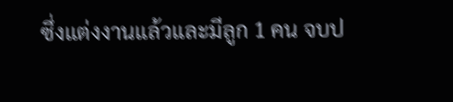ซึ่งแต่งงานแล้วและมีลูก 1 คน จบป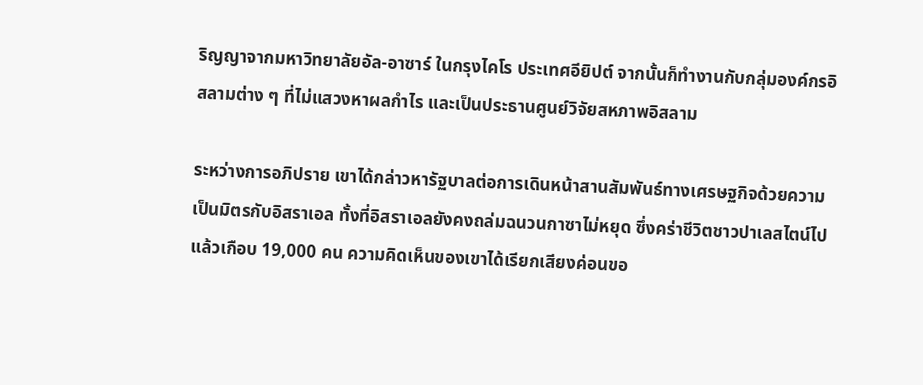ริญญาจากมหาวิทยาลัยอัล-อาซาร์ ในกรุงไคโร ประเทศอียิปต์ จากนั้นก็ทำงานกับกลุ่มองค์กรอิสลามต่าง ๆ ที่ไม่แสวงหาผลกำไร และเป็นประธานศูนย์วิจัยสหภาพอิสลาม

ระหว่างการอภิปราย เขาได้กล่าวหารัฐบาลต่อการเดินหน้าสานสัมพันธ์ทางเศรษฐกิจด้วยความเป็นมิตรกับอิสราเอล ทั้งที่อิสราเอลยังคงถล่มฉนวนกาซาไม่หยุด ซึ่งคร่าชีวิตชาวปาเลสไตน์ไปแล้วเกือบ 19,000 คน ความคิดเห็นของเขาได้เรียกเสียงค่อนขอ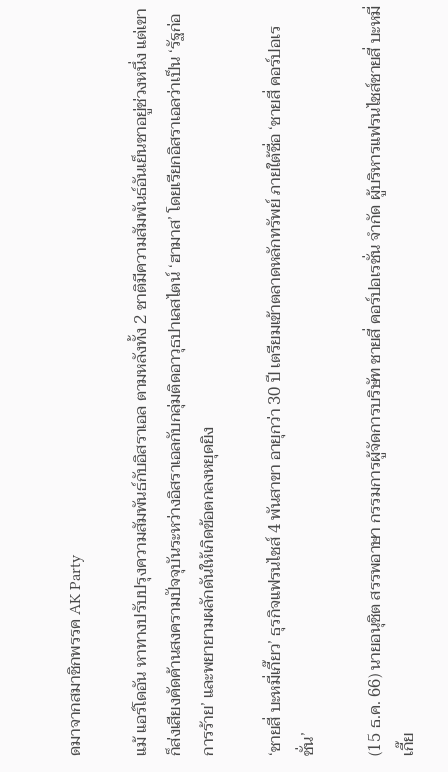ดมาจากสมาชิกพรรค AK Party

แม้ แอร์โดอัน หาทางปรับปรุงความสัมพันธ์กับอิสราเอล ตามหลังทั้ง 2 ชาติมีความสัมพันธ์อันเย็นชาอยู่ช่วงหนึ่ง แต่เขาก็ส่งเสียงคัดค้านสงครามปัจจุบันระหว่างอิสราเอลกับกลุ่มติดอาวุธปาเลสไตน์ ‘ฮามาส’ โดยเรียกอิสราเอลว่าเป็น ‘รัฐก่อการร้าย’ และพยายามผลักดันให้เกิดข้อตกลงหยุดยิง

‘ชายสี่ บะหมี่เกี๊ยว’ ธุรกิจแฟรนไชส์ 4 พันสาขา อายุกว่า 30 ปี เตรียมเข้าตลาดหลักทรัพย์ ภายใต้ชื่อ ‘ชายสี่ คอร์ปอเรชั่น’

(15 ธ.ค. 66) นายอนุชิต สรรพอาษา กรรมการผู้จัดการบริษัท ชายสี่ คอร์ปอเรชั่น จำกัด ผู้บริหารแฟรนไชส์ชายสี่ บะหมี่เกี๊ย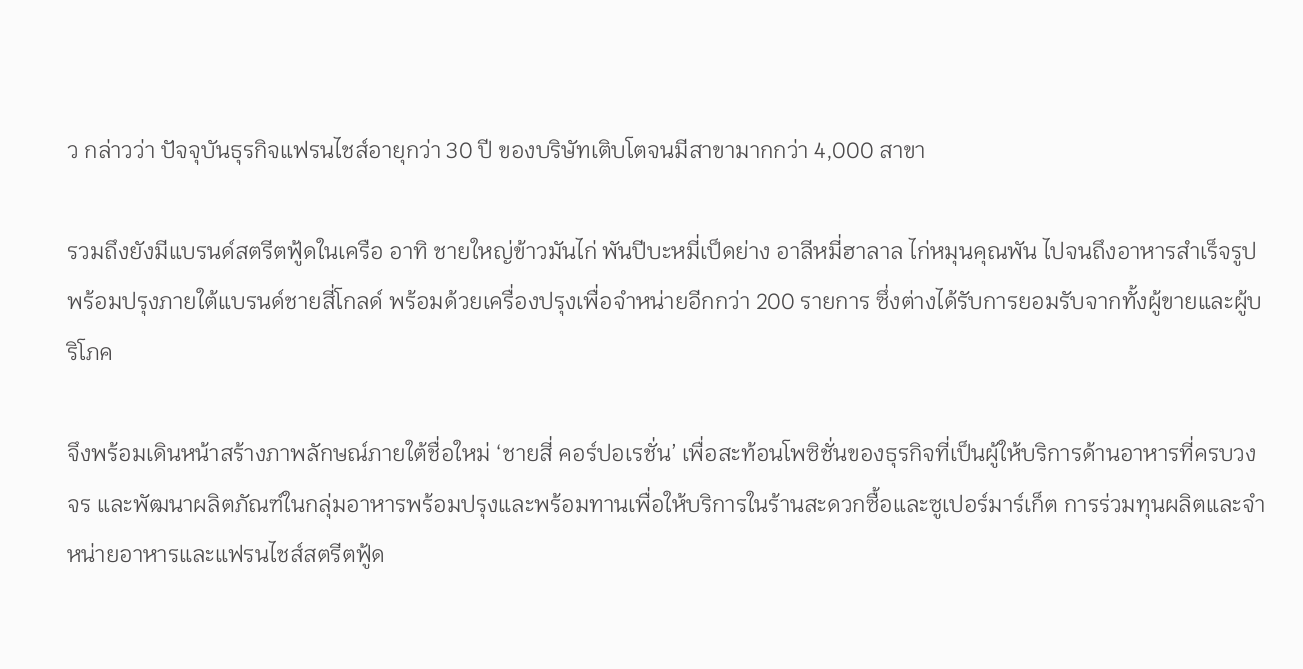ว กล่าวว่า ปัจจุบันธุรกิจแฟรนไชส์อายุกว่า 30 ปี ของบริษัทเติบโตจนมีสาขามากกว่า 4,000 สาขา

รวมถึงยังมีแบรนด์สตรีตฟู้ดในเครือ อาทิ ชายใหญ่ข้าวมันไก่ พันปีบะหมี่เป็ดย่าง อาลีหมี่ฮาลาล ไก่หมุนคุณพัน ไปจนถึงอาหารสำเร็จรูปพร้อมปรุงภายใต้แบรนด์ชายสี่โกลด์ พร้อมด้วยเครื่องปรุงเพื่อจำหน่ายอีกกว่า 200 รายการ ซึ่งต่างได้รับการยอมรับจากทั้งผู้ขายและผู้บริโภค

จึงพร้อมเดินหน้าสร้างภาพลักษณ์ภายใต้ชื่อใหม่ ‘ชายสี่ คอร์ปอเรชั่น’ เพื่อสะท้อนโพซิชั่นของธุรกิจที่เป็นผู้ให้บริการด้านอาหารที่ครบวงจร และพัฒนาผลิตภัณฑ์ในกลุ่มอาหารพร้อมปรุงและพร้อมทานเพื่อให้บริการในร้านสะดวกซื้อและซูเปอร์มาร์เก็ต การร่วมทุนผลิตและจำหน่ายอาหารและแฟรนไชส์สตรีตฟู้ด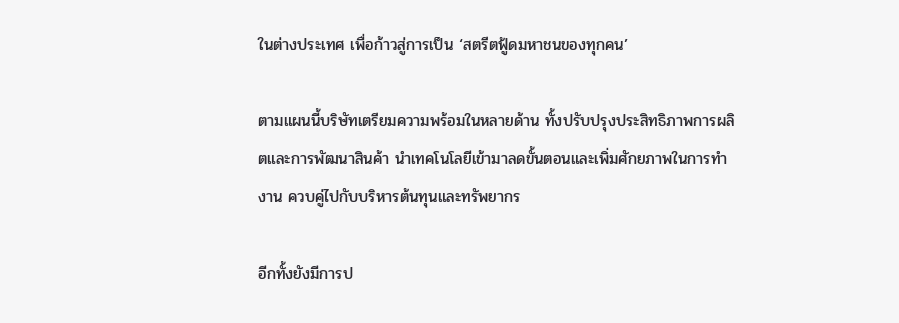ในต่างประเทศ เพื่อก้าวสู่การเป็น ‘สตรีตฟู้ดมหาชนของทุกคน’

ตามแผนนี้บริษัทเตรียมความพร้อมในหลายด้าน ทั้งปรับปรุงประสิทธิภาพการผลิตและการพัฒนาสินค้า นำเทคโนโลยีเข้ามาลดขั้นตอนและเพิ่มศักยภาพในการทำงาน ควบคู่ไปกับบริหารต้นทุนและทรัพยากร

อีกทั้งยังมีการป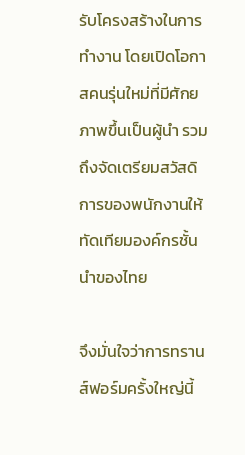รับโครงสร้างในการทำงาน โดยเปิดโอกาสคนรุ่นใหม่ที่มีศักยภาพขึ้นเป็นผู้นำ รวมถึงจัดเตรียมสวัสดิการของพนักงานให้ทัดเทียมองค์กรชั้นนำของไทย

จึงมั่นใจว่าการทรานส์ฟอร์มครั้งใหญ่นี้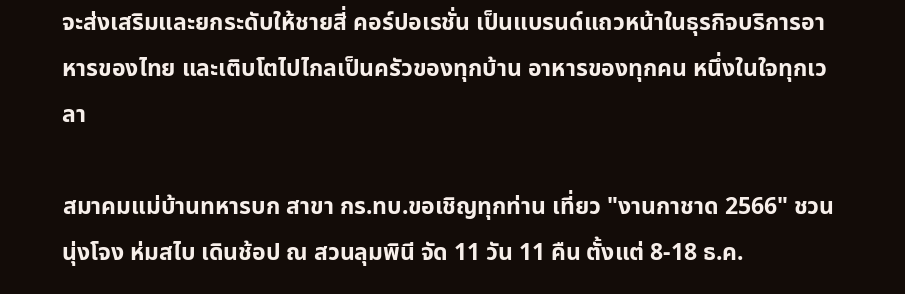จะส่งเสริมและยกระดับให้ชายสี่ คอร์ปอเรชั่น เป็นแบรนด์แถวหน้าในธุรกิจบริการอาหารของไทย และเติบโตไปไกลเป็นครัวของทุกบ้าน อาหารของทุกคน หนึ่งในใจทุกเวลา

สมาคมแม่บ้านทหารบก สาขา กร.ทบ.ขอเชิญทุกท่าน เที่ยว "งานกาชาด 2566" ชวนนุ่งโจง ห่มสไบ เดินช้อป ณ สวนลุมพินี จัด 11 วัน 11 คืน ตั้งแต่ 8-18 ธ.ค.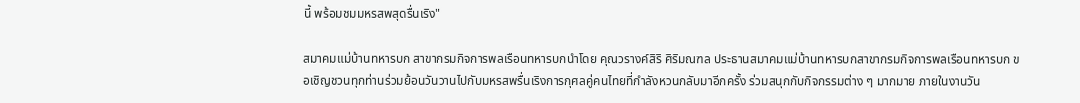นี้ พร้อมชมมหรสพสุดรื่นเริง"

สมาคมแม่บ้านทหารบก สาขากรมกิจการพลเรือนทหารบกนำโดย คุณวรางค์สิริ ศิริมณฑล ประธานสมาคมแม่บ้านทหารบกสาขากรมกิจการพลเรือนทหารบก ขอเชิญชวนทุกท่านร่วมย้อนวันวานไปกับมหรสพรื่นเริงการกุศลคู่คนไทยที่กำลังหวนกลับมาอีกครั้ง ร่วมสนุกกับกิจกรรมต่าง ๆ มากมาย ภายในงานวัน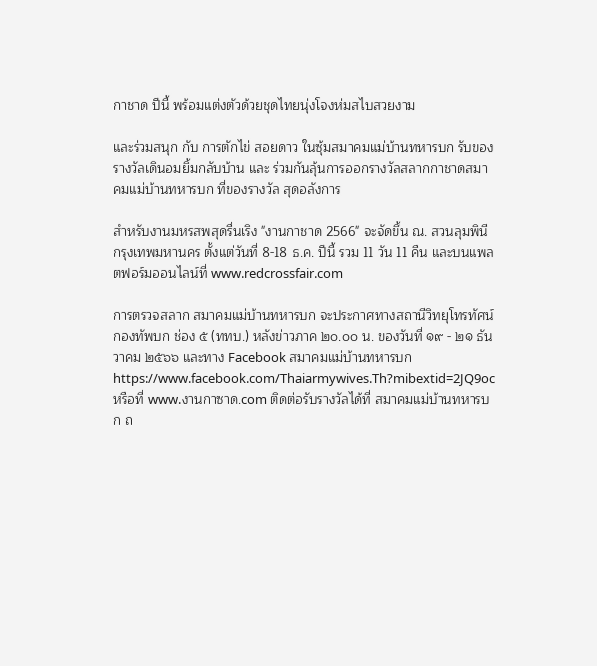กาชาด ปีนี้ พร้อมแต่งตัวด้วยชุดไทยนุ่งโจงห่มสไบสวยงาม

และร่วมสนุก กับ การตักไข่ สอยดาว ในซุ้มสมาคมแม่บ้านทหารบก รับของรางวัลเดินอมยิ้มกลับบ้าน และ ร่วมกันลุ้นการออกรางวัลสลากกาชาดสมาคมแม่บ้านทหารบก ที่ของรางวัล สุดอลังการ

สำหรับงานมหรสพสุดรื่นเริง "งานกาชาด 2566" จะจัดขึ้น ณ. สวนลุมพินี กรุงเทพมหานคร ตั้งแต่วันที่ 8-18 ธ.ค. ปีนี้ รวม 11 วัน 11 คืน และบนแพลตฟอร์มออนไลน์ที่ www.redcrossfair.com

การตรวจสลาก สมาคมแม่บ้านทหารบก จะประกาศทางสถานีวิทยุโทรทัศน์กองทัพบก ช่อง ๕ (ททบ.) หลังข่าวภาค ๒๐.๐๐ น. ของวันที่ ๑๙ - ๒๑ ธันวาคม ๒๕๖๖ และทาง Facebook สมาคมแม่บ้านทหารบก  https://www.facebook.com/Thaiarmywives.Th?mibextid=2JQ9oc  หรือที่ www.งานกาซาด.com ติดต่อรับรางวัลได้ที่ สมาคมแม่บ้านทหารบก ถ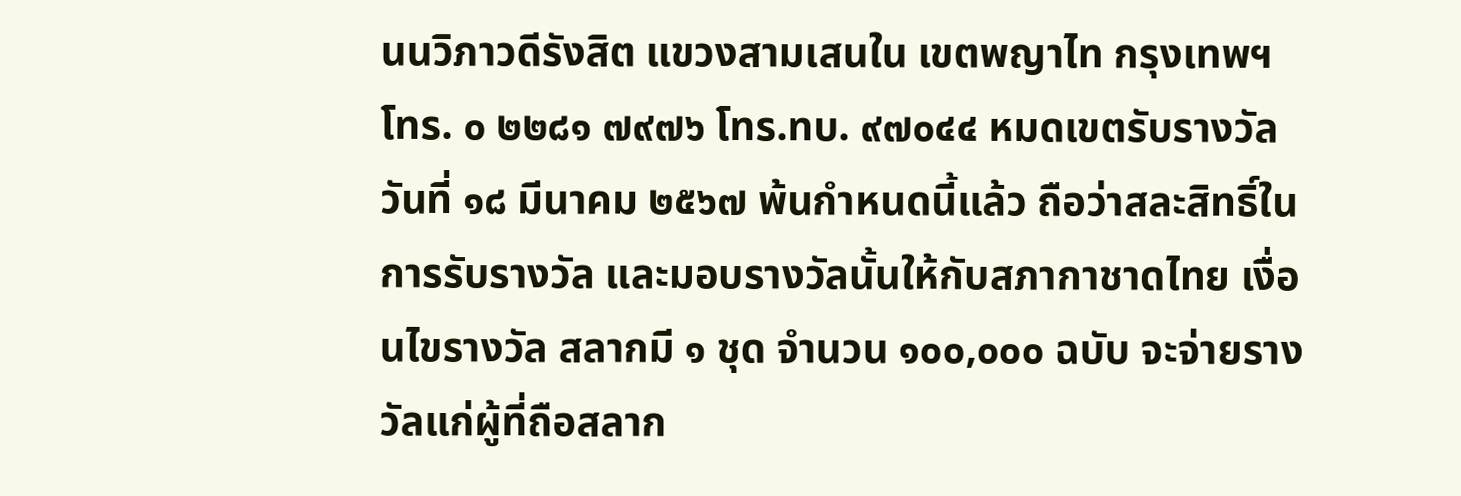นนวิภาวดีรังสิต แขวงสามเสนใน เขตพญาไท กรุงเทพฯ โทร. ๐ ๒๒๘๑ ๗๙๗๖ โทร.ทบ. ๙๗๐๔๔ หมดเขตรับรางวัล วันที่ ๑๘ มีนาคม ๒๕๖๗ พ้นกำหนดนี้แล้ว ถือว่าสละสิทธิ์ในการรับรางวัล และมอบรางวัลนั้นให้กับสภากาชาดไทย เงื่อนไขรางวัล สลากมี ๑ ชุด จำนวน ๑๐๐,๐๐๐ ฉบับ จะจ่ายรางวัลแก่ผู้ที่ถือสลาก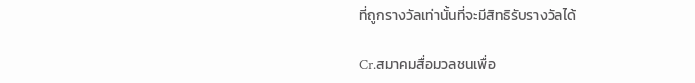ที่ถูกรางวัลเท่านั้นที่จะมีสิทธิรับรางวัลได้

Cr.สมาคมสื่อมวลชนเพื่อ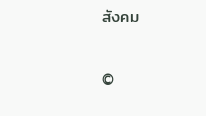สังคม


©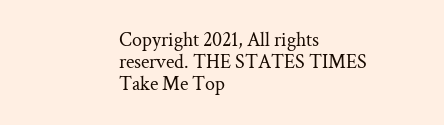Copyright 2021, All rights reserved. THE STATES TIMES
Take Me Top